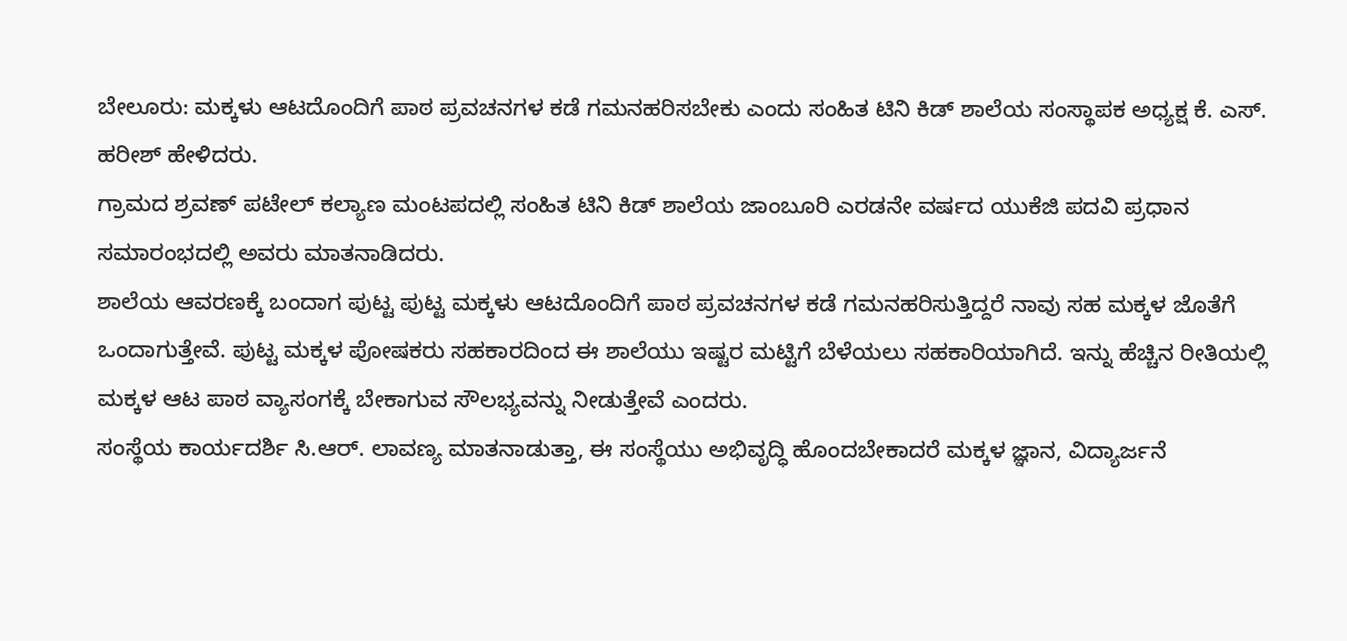ಬೇಲೂರು: ಮಕ್ಕಳು ಆಟದೊಂದಿಗೆ ಪಾಠ ಪ್ರವಚನಗಳ ಕಡೆ ಗಮನಹರಿಸಬೇಕು ಎಂದು ಸಂಹಿತ ಟಿನಿ ಕಿಡ್ ಶಾಲೆಯ ಸಂಸ್ಥಾಪಕ ಅಧ್ಯಕ್ಷ ಕೆ. ಎಸ್. ಹರೀಶ್ ಹೇಳಿದರು.
ಗ್ರಾಮದ ಶ್ರವಣ್ ಪಟೇಲ್ ಕಲ್ಯಾಣ ಮಂಟಪದಲ್ಲಿ ಸಂಹಿತ ಟಿನಿ ಕಿಡ್ ಶಾಲೆಯ ಜಾಂಬೂರಿ ಎರಡನೇ ವರ್ಷದ ಯುಕೆಜಿ ಪದವಿ ಪ್ರಧಾನ ಸಮಾರಂಭದಲ್ಲಿ ಅವರು ಮಾತನಾಡಿದರು.
ಶಾಲೆಯ ಆವರಣಕ್ಕೆ ಬಂದಾಗ ಪುಟ್ಟ ಪುಟ್ಟ ಮಕ್ಕಳು ಆಟದೊಂದಿಗೆ ಪಾಠ ಪ್ರವಚನಗಳ ಕಡೆ ಗಮನಹರಿಸುತ್ತಿದ್ದರೆ ನಾವು ಸಹ ಮಕ್ಕಳ ಜೊತೆಗೆ ಒಂದಾಗುತ್ತೇವೆ. ಪುಟ್ಟ ಮಕ್ಕಳ ಪೋಷಕರು ಸಹಕಾರದಿಂದ ಈ ಶಾಲೆಯು ಇಷ್ಟರ ಮಟ್ಟಿಗೆ ಬೆಳೆಯಲು ಸಹಕಾರಿಯಾಗಿದೆ. ಇನ್ನು ಹೆಚ್ಚಿನ ರೀತಿಯಲ್ಲಿ ಮಕ್ಕಳ ಆಟ ಪಾಠ ವ್ಯಾಸಂಗಕ್ಕೆ ಬೇಕಾಗುವ ಸೌಲಭ್ಯವನ್ನು ನೀಡುತ್ತೇವೆ ಎಂದರು.
ಸಂಸ್ಥೆಯ ಕಾರ್ಯದರ್ಶಿ ಸಿ.ಆರ್. ಲಾವಣ್ಯ ಮಾತನಾಡುತ್ತಾ, ಈ ಸಂಸ್ಥೆಯು ಅಭಿವೃದ್ಧಿ ಹೊಂದಬೇಕಾದರೆ ಮಕ್ಕಳ ಜ್ಞಾನ, ವಿದ್ಯಾರ್ಜನೆ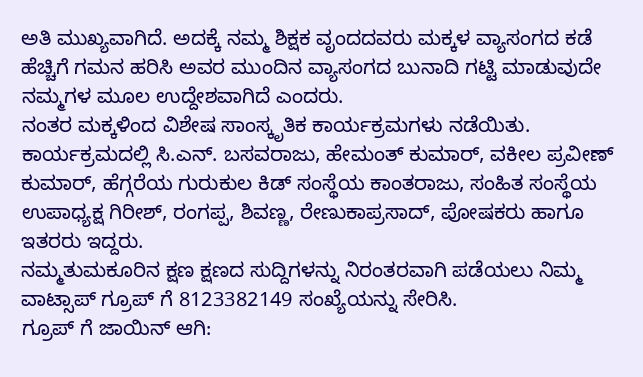ಅತಿ ಮುಖ್ಯವಾಗಿದೆ. ಅದಕ್ಕೆ ನಮ್ಮ ಶಿಕ್ಷಕ ವೃಂದದವರು ಮಕ್ಕಳ ವ್ಯಾಸಂಗದ ಕಡೆ ಹೆಚ್ಚಿಗೆ ಗಮನ ಹರಿಸಿ ಅವರ ಮುಂದಿನ ವ್ಯಾಸಂಗದ ಬುನಾದಿ ಗಟ್ಟಿ ಮಾಡುವುದೇ ನಮ್ಮಗಳ ಮೂಲ ಉದ್ದೇಶವಾಗಿದೆ ಎಂದರು.
ನಂತರ ಮಕ್ಕಳಿಂದ ವಿಶೇಷ ಸಾಂಸ್ಕೃತಿಕ ಕಾರ್ಯಕ್ರಮಗಳು ನಡೆಯಿತು. ಕಾರ್ಯಕ್ರಮದಲ್ಲಿ ಸಿ.ಎನ್. ಬಸವರಾಜು, ಹೇಮಂತ್ ಕುಮಾರ್, ವಕೀಲ ಪ್ರವೀಣ್ ಕುಮಾರ್, ಹೆಗ್ಗರೆಯ ಗುರುಕುಲ ಕಿಡ್ ಸಂಸ್ಥೆಯ ಕಾಂತರಾಜು, ಸಂಹಿತ ಸಂಸ್ಥೆಯ ಉಪಾಧ್ಯಕ್ಷ ಗಿರೀಶ್, ರಂಗಪ್ಪ, ಶಿವಣ್ಣ, ರೇಣುಕಾಪ್ರಸಾದ್, ಪೋಷಕರು ಹಾಗೂ ಇತರರು ಇದ್ದರು.
ನಮ್ಮತುಮಕೂರಿನ ಕ್ಷಣ ಕ್ಷಣದ ಸುದ್ದಿಗಳನ್ನು ನಿರಂತರವಾಗಿ ಪಡೆಯಲು ನಿಮ್ಮ ವಾಟ್ಸಾಪ್ ಗ್ರೂಪ್ ಗೆ 8123382149 ಸಂಖ್ಯೆಯನ್ನು ಸೇರಿಸಿ.
ಗ್ರೂಪ್ ಗೆ ಜಾಯಿನ್ ಆಗಿ: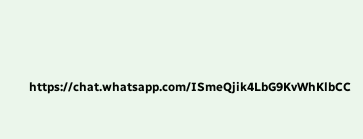https://chat.whatsapp.com/ISmeQjik4LbG9KvWhKlbCC